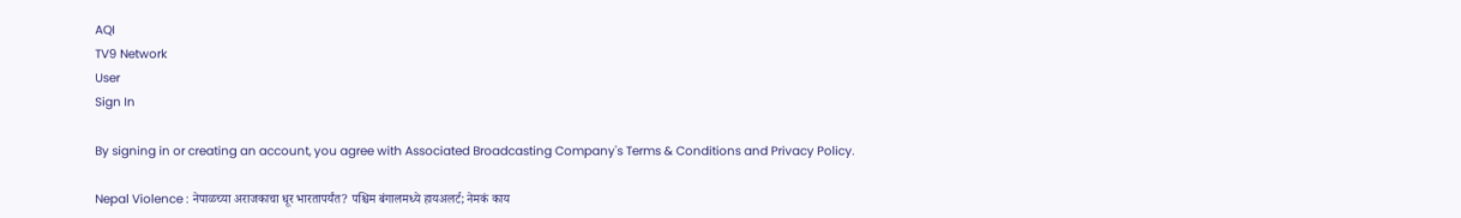AQI
TV9 Network
User
Sign In

By signing in or creating an account, you agree with Associated Broadcasting Company's Terms & Conditions and Privacy Policy.

Nepal Violence : नेपाळच्या अराजकाचा धूर भारतापर्यंत? पश्चिम बंगालमध्ये हायअलर्ट; नेमकं काय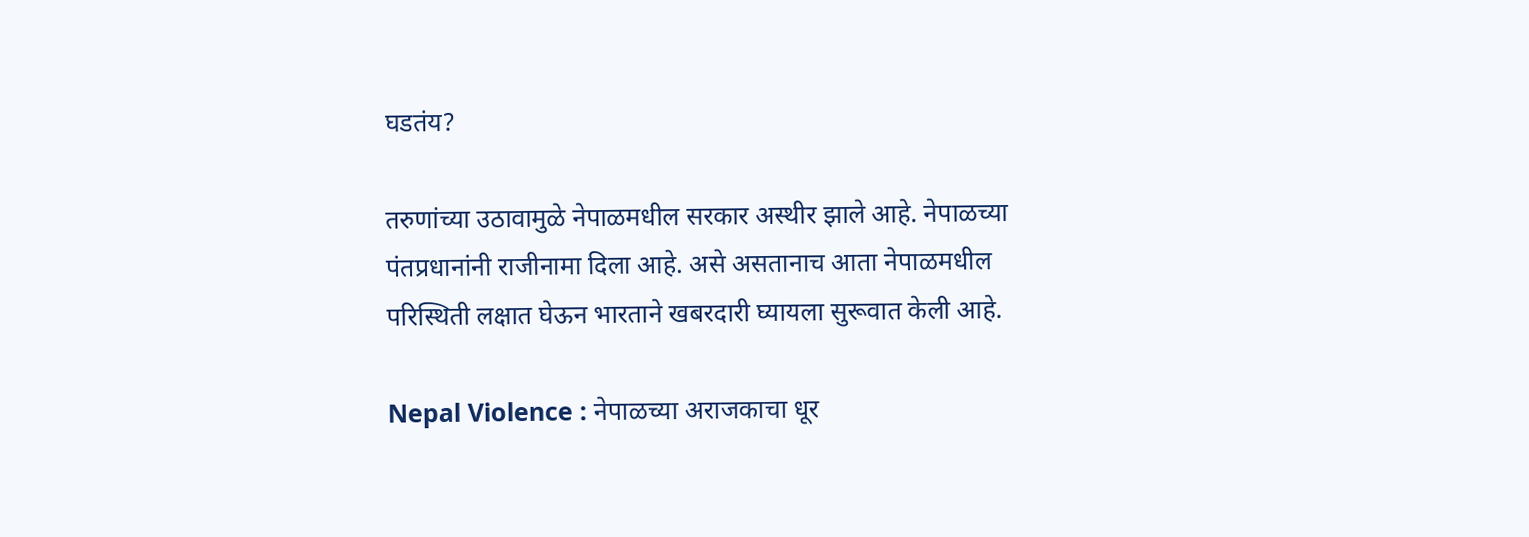घडतंय?

तरुणांच्या उठावामुळे नेपाळमधील सरकार अस्थीर झाले आहे. नेपाळच्या पंतप्रधानांनी राजीनामा दिला आहे. असे असतानाच आता नेपाळमधील परिस्थिती लक्षात घेऊन भारताने खबरदारी घ्यायला सुरूवात केली आहे.

Nepal Violence : नेपाळच्या अराजकाचा धूर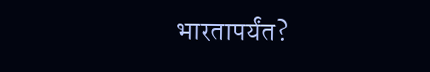भारतापर्यंत?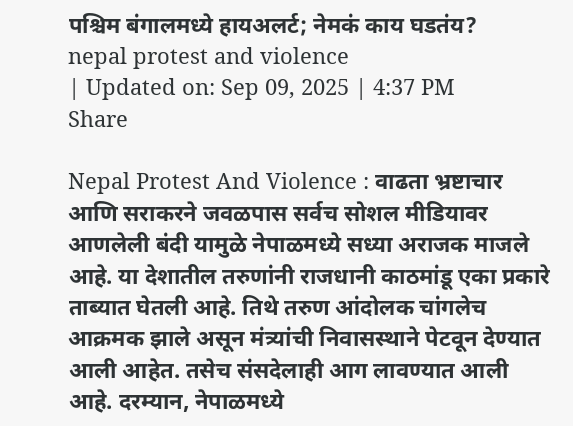पश्चिम बंगालमध्ये हायअलर्ट; नेमकं काय घडतंय?
nepal protest and violence
| Updated on: Sep 09, 2025 | 4:37 PM
Share

Nepal Protest And Violence : वाढता भ्रष्टाचार आणि सराकरने जवळपास सर्वच सोशल मीडियावर आणलेली बंदी यामुळे नेपाळमध्ये सध्या अराजक माजले आहे. या देशातील तरुणांनी राजधानी काठमांडू एका प्रकारे ताब्यात घेतली आहे. तिथे तरुण आंदोलक चांगलेच आक्रमक झाले असून मंत्र्‍यांची निवासस्थाने पेटवून देण्यात आली आहेत. तसेच संसदेलाही आग लावण्यात आली आहे. दरम्यान, नेपाळमध्ये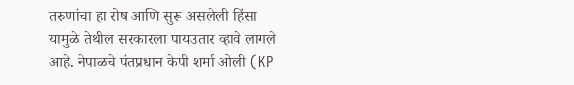तरुणांचा हा रोष आणि सुरू असलेली हिंसा यामुळे तेथील सरकारला पायउतार व्हावे लागले आहे. नेपाळचे पंतप्रधान केपी शर्मा ओली (KP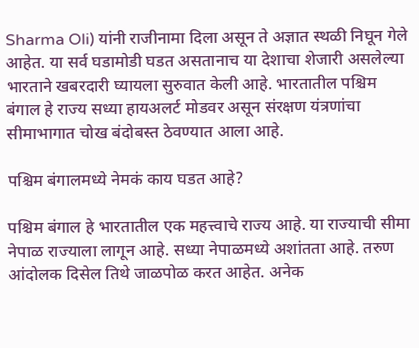Sharma Oli) यांनी राजीनामा दिला असून ते अज्ञात स्थळी निघून गेले आहेत. या सर्व घडामोडी घडत असतानाच या देशाचा शेजारी असलेल्या भारताने खबरदारी घ्यायला सुरुवात केली आहे. भारतातील पश्चिम बंगाल हे राज्य सध्या हायअलर्ट मोडवर असून संरक्षण यंत्रणांचा सीमाभागात चोख बंदोबस्त ठेवण्यात आला आहे.

पश्चिम बंगालमध्ये नेमकं काय घडत आहे?

पश्चिम बंगाल हे भारतातील एक महत्त्वाचे राज्य आहे. या राज्याची सीमा नेपाळ राज्याला लागून आहे. सध्या नेपाळमध्ये अशांतता आहे. तरुण आंदोलक दिसेल तिथे जाळपोळ करत आहेत. अनेक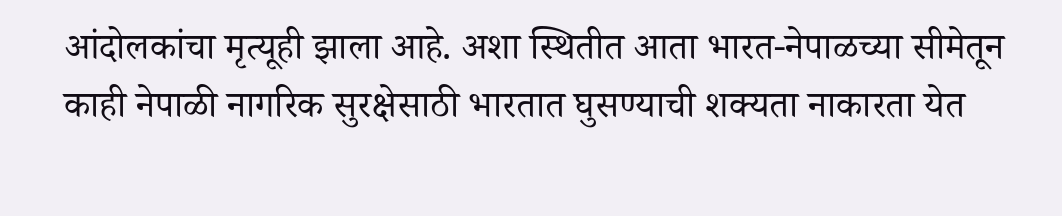आंदोलकांचा मृत्यूही झाला आहे. अशा स्थितीत आता भारत-नेपाळच्या सीमेतून काही नेपाळी नागरिक सुरक्षेसाठी भारतात घुसण्याची शक्यता नाकारता येत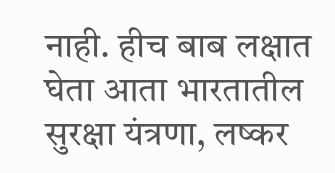नाही. हीच बाब लक्षात घेता आता भारतातील सुरक्षा यंत्रणा, लष्कर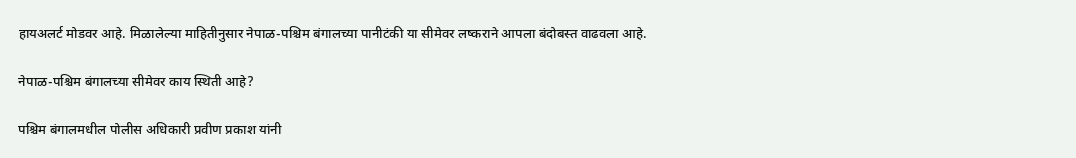हायअलर्ट मोडवर आहे. मिळालेल्या माहितीनुसार नेपाळ-पश्चिम बंगालच्या पानीटंकी या सीमेवर लष्कराने आपला बंदोबस्त वाढवला आहे.

नेपाळ-पश्चिम बंगालच्या सीमेवर काय स्थिती आहे?

पश्चिम बंगालमधील पोलीस अधिकारी प्रवीण प्रकाश यांनी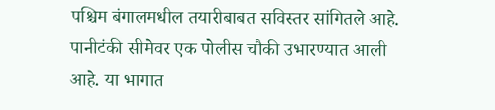पश्चिम बंगालमधील तयारीबाबत सविस्तर सांगितले आहे. पानीटंकी सीमेवर एक पोलीस चौकी उभारण्यात आली आहे. या भागात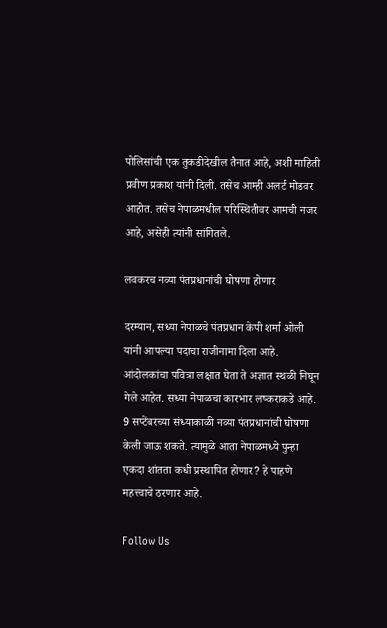पोलिसांची एक तुकडीदेखील तैनात आहे, अशी माहिती प्रवीण प्रकाश यांनी दिली. तसेच आम्ही अलर्ट मोडवर आहोत. तसेच नेपाळमधील परिस्थितीवर आमची नजर आहे, असेही त्यांनी सांगितले.

लवकरच नव्या पंतप्रधानांची घोषणा होणार

दरम्यान, सध्या नेपाळचे पंतप्रधान केपी शर्मा ओली यांनी आपल्या पदाचा राजीनामा दिला आहे. आंदोलकांचा पवित्रा लक्षात घेता ते अज्ञात स्थळी निघून गेले आहेत. सध्या नेपाळचा कारभार लष्कराकडे आहे. 9 सप्टेंबरच्या संध्याकाळी नव्या पंतप्रधानांची घोषणा केली जाऊ शकते. त्यामुळे आता नेपाळमध्ये पुन्हा एकदा शांतता कधी प्रस्थापित होणार? हे पाहणे महत्त्वाचे ठरणार आहे.

Follow Us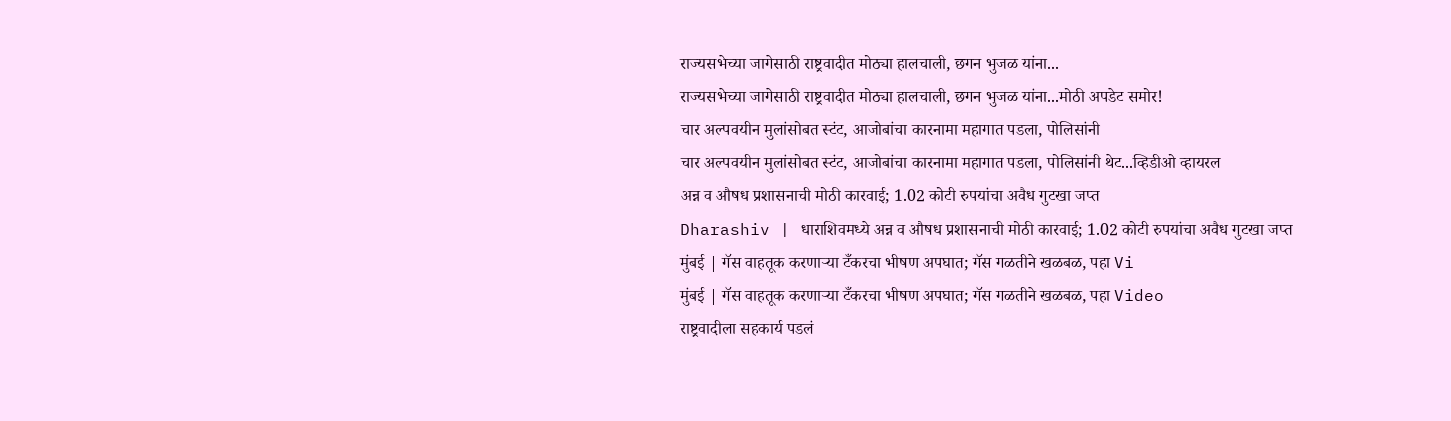राज्यसभेच्या जागेसाठी राष्ट्रवादीत मोठ्या हालचाली, छगन भुजळ यांना...
राज्यसभेच्या जागेसाठी राष्ट्रवादीत मोठ्या हालचाली, छगन भुजळ यांना...मोठी अपडेट समोर!
चार अल्पवयीन मुलांसोबत स्टंट, आजोबांचा कारनामा महागात पडला, पोलिसांनी
चार अल्पवयीन मुलांसोबत स्टंट, आजोबांचा कारनामा महागात पडला, पोलिसांनी थेट...व्हिडीओ व्हायरल
अन्न व औषध प्रशासनाची मोठी कारवाई; 1.02 कोटी रुपयांचा अवैध गुटखा जप्त
Dharashiv | धाराशिवमध्ये अन्न व औषध प्रशासनाची मोठी कारवाई; 1.02 कोटी रुपयांचा अवैध गुटखा जप्त
मुंबई | गॅस वाहतूक करणाऱ्या टँकरचा भीषण अपघात; गॅस गळतीने खळबळ, पहा Vi
मुंबई | गॅस वाहतूक करणाऱ्या टँकरचा भीषण अपघात; गॅस गळतीने खळबळ, पहा Video
राष्ट्रवादीला सहकार्य पडलं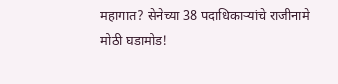महागात? सेनेच्या 38 पदाधिकाऱ्यांचे राजीनामे
मोठी घडामोड!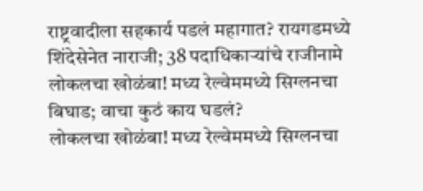राष्ट्रवादीला सहकार्य पडलं महागात? रायगडमध्ये शिंदेसेनेत नाराजी; 38 पदाधिकाऱ्यांचे राजीनामे
लोकलचा खोळंबा! मध्य रेल्वेममध्ये सिग्लनचा बिघाड; वाचा कुठं काय घडलं?
लोकलचा खोळंबा! मध्य रेल्वेममध्ये सिग्लनचा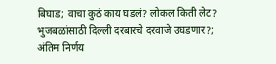बिघाड; वाचा कुठं काय घडलं? लोकल किती लेट?
भुजबळांसाठी दिल्ली दरबारचे दरवाजे उघडणार?; अंतिम निर्णय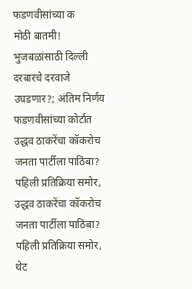फडणवीसांच्या क
मोठी बातमी! भुजबळांसाठी दिल्ली दरबारचे दरवाजे उघडणार?; अंतिम निर्णय फडणवीसांच्या कोर्टात
उद्धव ठाकरेंचा कॉकरोच जनता पार्टीला पाठिंबा? पहिली प्रतिक्रिया समोर,
उद्धव ठाकरेंचा कॉकरोच जनता पार्टीला पाठिंबा? पहिली प्रतिक्रिया समोर, थेट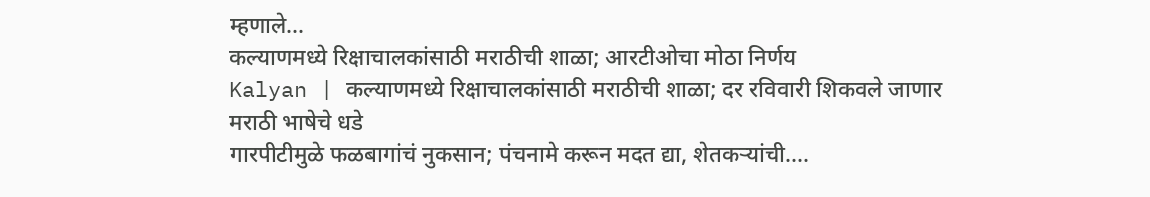म्हणाले...
कल्याणमध्ये रिक्षाचालकांसाठी मराठीची शाळा; आरटीओचा मोठा निर्णय
Kalyan | कल्याणमध्ये रिक्षाचालकांसाठी मराठीची शाळा; दर रविवारी शिकवले जाणार मराठी भाषेचे धडे
गारपीटीमुळे फळबागांचं नुकसान; पंचनामे करून मदत द्या, शेतकऱ्यांची....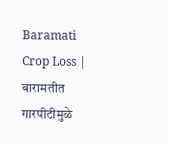Baramati Crop Loss | बारामतीत गारपीटीमुळे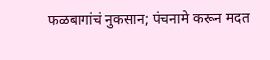फळबागांचं नुकसान; पंचनामे करून मदत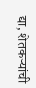द्या, शेतकऱ्यांची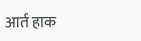आर्त हाक